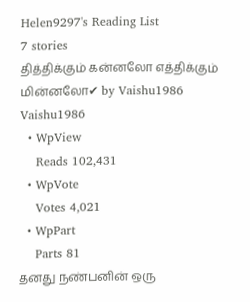Helen9297's Reading List
7 stories
தித்திக்கும் கன்னலோ எத்திக்கும் மின்னலோ✔ by Vaishu1986
Vaishu1986
  • WpView
    Reads 102,431
  • WpVote
    Votes 4,021
  • WpPart
    Parts 81
தனது நண்பனின் ஒரு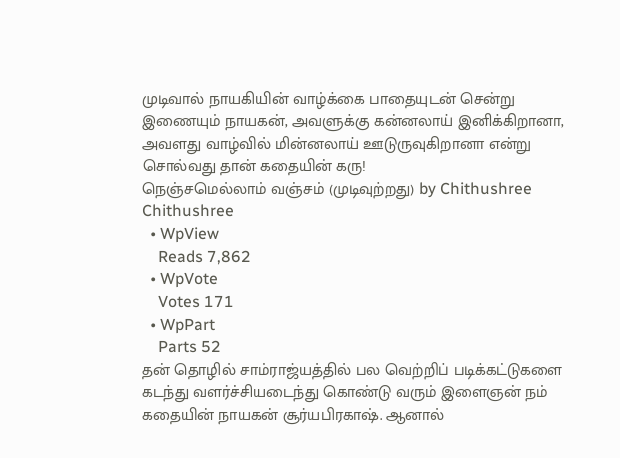முடிவால் நாயகியின் வாழ்க்கை பாதையுடன் சென்று இணையும் நாயகன், அவளுக்கு கன்னலாய் இனிக்கிறானா, அவளது வாழ்வில் மின்னலாய் ஊடுருவுகிறானா என்று சொல்வது தான் கதையின் கரு!
நெஞ்சமெல்லாம் வஞ்சம் (முடிவுற்றது) by Chithushree
Chithushree
  • WpView
    Reads 7,862
  • WpVote
    Votes 171
  • WpPart
    Parts 52
தன் தொழில் சாம்ராஜ்யத்தில் பல வெற்றிப் படிக்கட்டுகளை கடந்து வளர்ச்சியடைந்து கொண்டு வரும் இளைஞன் நம் கதையின் நாயகன் சூர்யபிரகாஷ். ஆனால்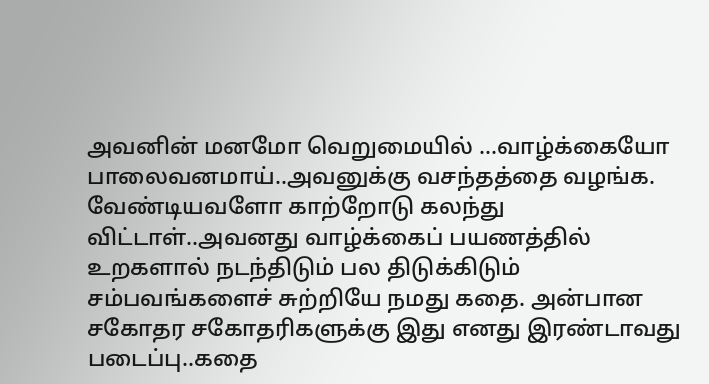அவனின் மனமோ வெறுமையில் ...வாழ்க்கையோ பாலைவனமாய்..அவனுக்கு வசந்தத்தை வழங்க. வேண்டியவளோ காற்றோடு கலந்து விட்டாள்..அவனது வாழ்க்கைப் பயணத்தில் உறகளால் நடந்திடும் பல திடுக்கிடும் சம்பவங்களைச் சுற்றியே நமது கதை. அன்பான சகோதர சகோதரிகளுக்கு இது எனது இரண்டாவது படைப்பு..கதை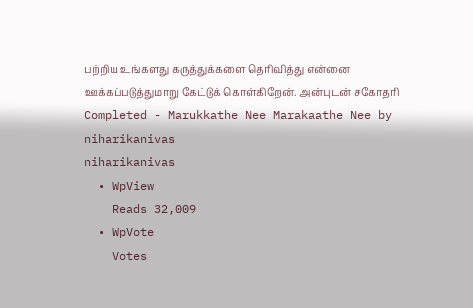பற்றிய உங்களது கருத்துக்களை தெரிவித்து என்னை ஊக்கப்படுத்துமாறு கேட்டுக் கொள்கிறேன். அன்புடன் சகோதரி
Completed - Marukkathe Nee Marakaathe Nee by niharikanivas
niharikanivas
  • WpView
    Reads 32,009
  • WpVote
    Votes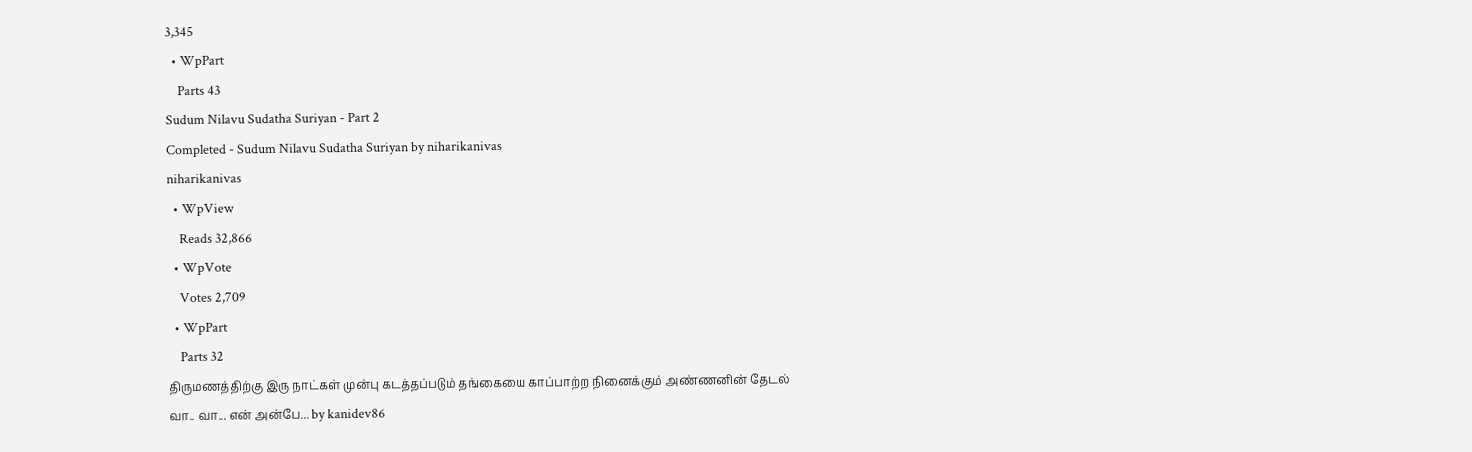3,345
  • WpPart
    Parts 43
Sudum Nilavu Sudatha Suriyan - Part 2
Completed - Sudum Nilavu Sudatha Suriyan by niharikanivas
niharikanivas
  • WpView
    Reads 32,866
  • WpVote
    Votes 2,709
  • WpPart
    Parts 32
திருமணத்திற்கு இரு நாட்கள் முன்பு கடத்தப்படும் தங்கையை காப்பாற்ற நினைக்கும் அண்ணனின் தேடல்
வா.. வா... என் அன்பே... by kanidev86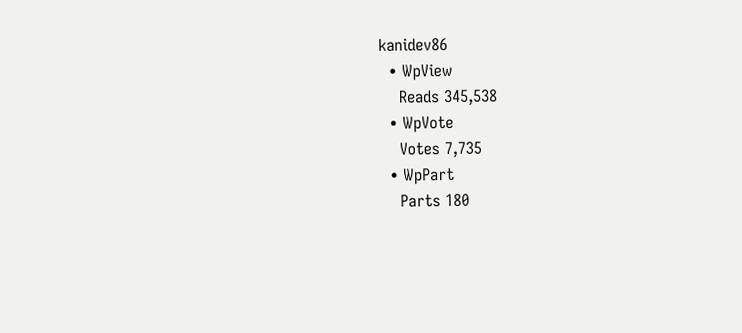kanidev86
  • WpView
    Reads 345,538
  • WpVote
    Votes 7,735
  • WpPart
    Parts 180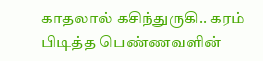காதலால் கசிந்துருகி.. கரம் பிடித்த பெண்ணவளின்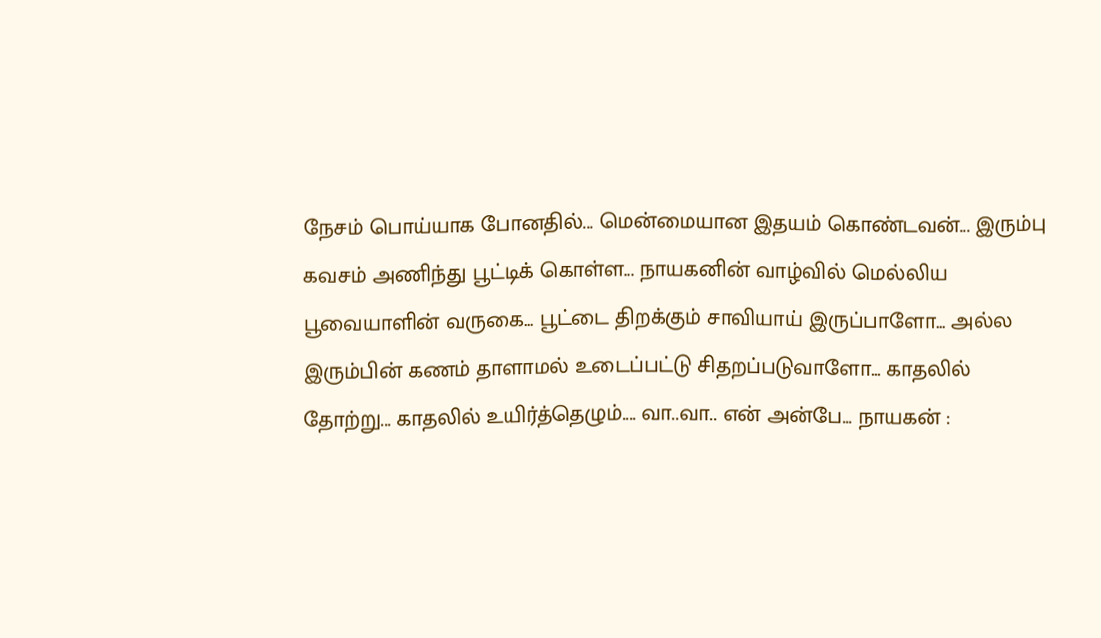நேசம் பொய்யாக போனதில்... மென்மையான இதயம் கொண்டவன்... இரும்பு கவசம் அணிந்து பூட்டிக் கொள்ள... நாயகனின் வாழ்வில் மெல்லிய பூவையாளின் வருகை... பூட்டை திறக்கும் சாவியாய் இருப்பாளோ... அல்ல இரும்பின் கணம் தாளாமல் உடைப்பட்டு சிதறப்படுவாளோ... காதலில் தோற்று... காதலில் உயிர்த்தெழும்.... வா..வா.. என் அன்பே... நாயகன் :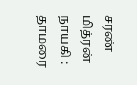சரண் மித்ரன் நாயகி : தாமரை